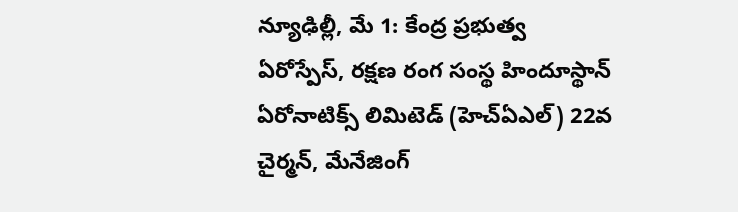న్యూఢిల్లీ, మే 1: కేంద్ర ప్రభుత్వ ఏరోస్పేస్, రక్షణ రంగ సంస్థ హిందూస్థాన్ ఏరోనాటిక్స్ లిమిటెడ్ (హెచ్ఏఎల్) 22వ చైర్మన్, మేనేజింగ్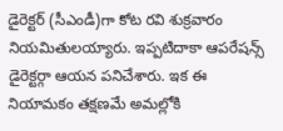డైరెక్టర్ (సీఎండీ)గా కోట రవి శుక్రవారం నియమితులయ్యారు. ఇప్పటిదాకా ఆపరేషన్స్ డైరెక్టర్గా ఆయన పనిచేశారు. ఇక ఈ నియామకం తక్షణమే అమల్లోకి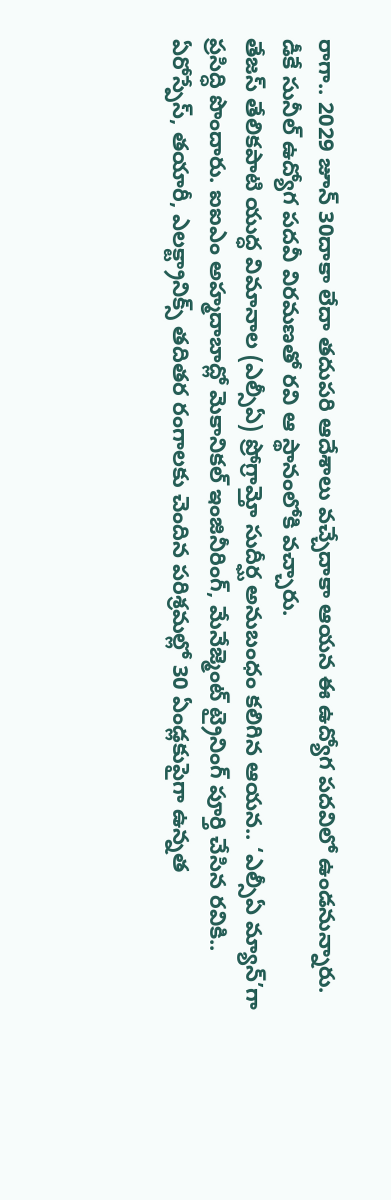రాగా.. 2029 జూన్ 30దాకా లేదా తదుపరి ఆదేశాలు వచ్చేదాకా ఆయన ఈ ఉద్యోగ పదవిలో ఉండనున్నారు. డీకే సునీల్ ఉద్యోగ పదవీ విరమణతో రవి ఆ స్థానంలోకి వచ్చారు.
తేజస్ తేలికపాటి యుద్ధ విమానాల (ఎల్సీఏ) ప్రోగ్రామ్తో సుదీర్ఘ అనుబంధం కలిగిన ఆయన.. ‘ఎల్సీఏ మ్యాన్’గా ప్రసిద్ధి పొందారు. ఐఐఎం అహ్మదాబాద్లో మెకానికల్ ఇంజినీరింగ్, మేనేజ్మెంట్ ట్రైనింగ్ పూర్తి చేసిన రవికి.. ఏరోస్పేస్, తయారీ, ఎలక్ట్రానిక్స్ తదితర రంగాలకు చెందిన పరిశ్రమల్లో 30 ఏండ్లకుపైగా ఉన్నత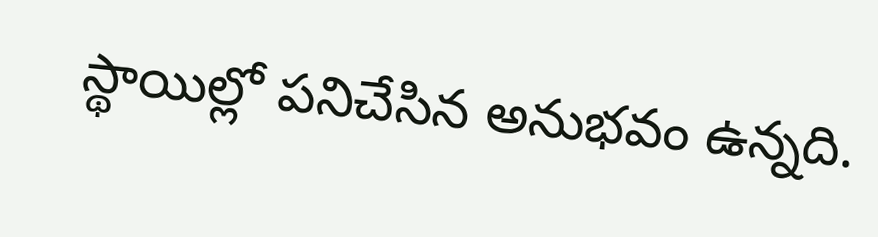స్థాయిల్లో పనిచేసిన అనుభవం ఉన్నది.